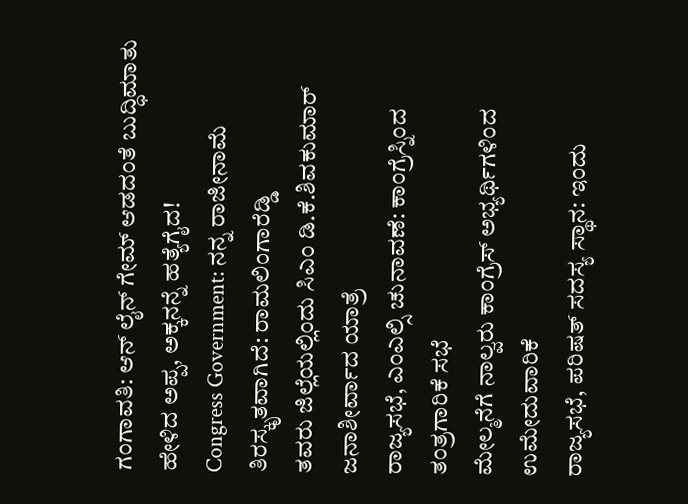ಗಂಗಾವತಿ: ಆನ್ ಲೈನ್ ಗೇಮ್ ಆಡದಂತೆ ಬುದ್ಧಿಮಾತು ಹೇಳಿದ ಅಪ್ಪ, ಅಕ್ಕನನ್ನೆ ಹತ್ಯೆಗೈದ!
Congress Government: ನನ್ನ ರಾಜೀನಾಮೆ ತಿರಸ್ಕೃತವಾಗಿದೆ: ರಾಮಲಿಂಗಾರೆಡ್ಡಿ
ತವರು ಜಿಲ್ಲೆಯಲ್ಲಿಂದು ಸಿಎಂ ಡಿ.ಕೆ.ಶಿವಕುಮಾರ್ ಜನಾಶೀರ್ವಾದ ಯಾತ್ರೆ
ರಾಜ್ಯಸಭೆ, ಎಂಎಲ್ಸಿ ಚುನಾವಣೆ: ಕಾಂಗ್ರೆಸ್ನಿಂದ ತಂತ್ರಗಾರಿಕೆ ಸಭೆ
ಮೇಲ್ಮನೆಗೆ ನಾಲ್ವರು ಕಾಂಗ್ರೆಸ್ ಅಭ್ಯರ್ಥಿಗಳಿಂದ ಉಮೇದುವಾರಿಕೆ
ರಾಜ್ಯಸಭೆ, ಪರಿಷತ್ ಸದಸ್ಯ ಸ್ಥಾನ: ಇಂದು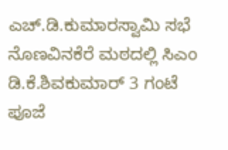ಎಚ್.ಡಿ.ಕುಮಾರಸ್ವಾಮಿ ಸಭೆ
ನೊಣವಿನಕೆರೆ ಮಠದಲ್ಲಿ ಸಿಎಂ ಡಿ.ಕೆ.ಶಿವಕುಮಾರ್ 3 ಗಂಟೆ ಪೂಜೆ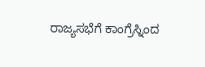ರಾಜ್ಯಸಭೆಗೆ ಕಾಂಗ್ರೆಸ್ನಿಂದ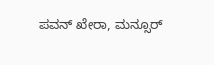ಪವನ್ ಖೇರಾ, ಮನ್ಸೂರ್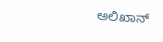ಅಲಿಖಾನ್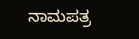ನಾಮಪತ್ರ